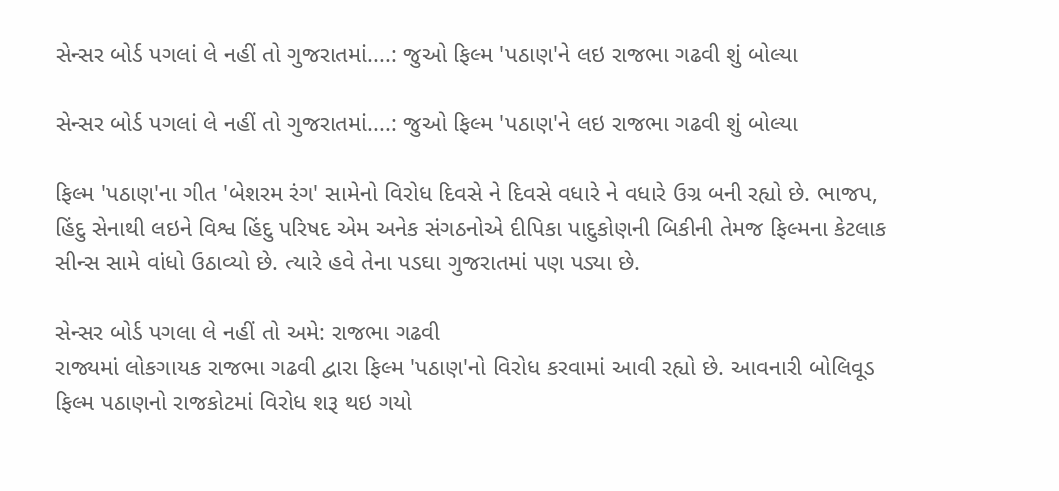સેન્સર બોર્ડ પગલાં લે નહીં તો ગુજરાતમાં....: જુઓ ફિલ્મ 'પઠાણ'ને લઇ રાજભા ગઢવી શું બોલ્યા

સેન્સર બોર્ડ પગલાં લે નહીં તો ગુજરાતમાં....: જુઓ ફિલ્મ 'પઠાણ'ને લઇ રાજભા ગઢવી શું બોલ્યા

ફિલ્મ 'પઠાણ'ના ગીત 'બેશરમ રંગ' સામેનો વિરોધ દિવસે ને દિવસે વધારે ને વધારે ઉગ્ર બની રહ્યો છે. ભાજપ, હિંદુ સેનાથી લઇને વિશ્વ હિંદુ પરિષદ એમ અનેક સંગઠનોએ દીપિકા પાદુકોણની બિકીની તેમજ ફિલ્મના કેટલાક સીન્સ સામે વાંધો ઉઠાવ્યો છે. ત્યારે હવે તેના પડઘા ગુજરાતમાં પણ પડ્યા છે.

સેન્સર બોર્ડ પગલા લે નહીં તો અમે: રાજભા ગઢવી
રાજ્યમાં લોકગાયક રાજભા ગઢવી દ્વારા ફિલ્મ 'પઠાણ'નો વિરોધ કરવામાં આવી રહ્યો છે. આવનારી બોલિવૂડ ફિલ્મ પઠાણનો રાજકોટમાં વિરોધ શરૂ થઇ ગયો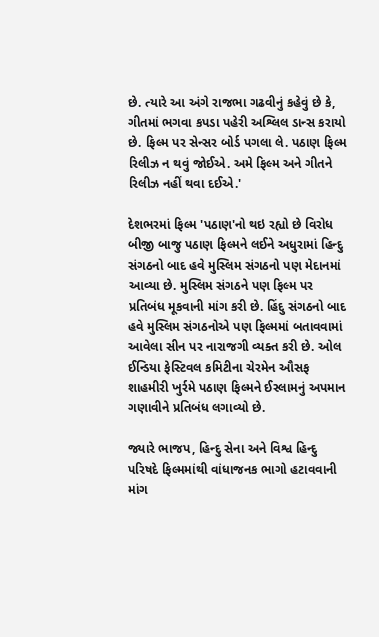છે. ત્યારે આ અંગે રાજભા ગઢવીનું કહેવું છે કે, ગીતમાં ભગવા કપડા પહેરી અશ્લિલ ડાન્સ કરાયો છે. ફિલ્મ પર સેન્સર બોર્ડ પગલા લે. પઠાણ ફિલ્મ રિલીઝ ન થવું જોઈએ. અમે ફિલ્મ અને ગીતને રિલીઝ નહીં થવા દઈએ.'

દેશભરમાં ફિલ્મ 'પઠાણ'નો થઇ રહ્યો છે વિરોધ
બીજી બાજુ પઠાણ ફિલ્મને લઈને અધુરામાં હિન્દુ સંગઠનો બાદ હવે મુસ્લિમ સંગઠનો પણ મેદાનમાં આવ્યા છે. મુસ્લિમ સંગઠને પણ ફિલ્મ પર પ્રતિબંધ મૂકવાની માંગ કરી છે. હિંદુ સંગઠનો બાદ હવે મુસ્લિમ સંગઠનોએ પણ ફિલ્મમાં બતાવવામાં આવેલા સીન પર નારાજગી વ્યક્ત કરી છે. ઓલ ઈન્ડિયા ફેસ્ટિવલ કમિટીના ચેરમેન ઔસફ શાહમીરી ખુર્રમે પઠાણ ફિલ્મને ઈસ્લામનું અપમાન ગણાવીને પ્રતિબંધ લગાવ્યો છે.

જ્યારે ભાજપ, હિન્દુ સેના અને વિશ્વ હિન્દુ પરિષદે ફિલ્મમાંથી વાંધાજનક ભાગો હટાવવાની માંગ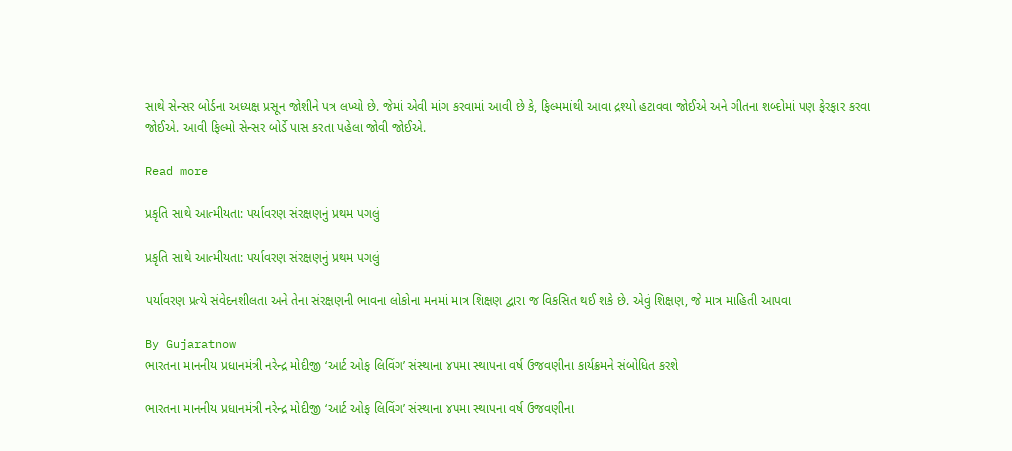સાથે સેન્સર બોર્ડના અધ્યક્ષ પ્રસૂન જોશીને પત્ર લખ્યો છે. જેમાં એવી માંગ કરવામાં આવી છે કે, ફિલ્મમાંથી આવા દ્રશ્યો હટાવવા જોઈએ અને ગીતના શબ્દોમાં પણ ફેરફાર કરવા જોઈએ. આવી ફિલ્મો સેન્સર બોર્ડે પાસ કરતા પહેલા જોવી જોઈએ.

Read more

પ્રકૃતિ સાથે આત્મીયતા: પર્યાવરણ સંરક્ષણનું પ્રથમ પગલું

પ્રકૃતિ સાથે આત્મીયતા: પર્યાવરણ સંરક્ષણનું પ્રથમ પગલું

પર્યાવરણ પ્રત્યે સંવેદનશીલતા અને તેના સંરક્ષણની ભાવના લોકોના મનમાં માત્ર શિક્ષણ દ્વારા જ વિકસિત થઈ શકે છે. એવું શિક્ષણ, જે માત્ર માહિતી આપવા

By Gujaratnow
ભારતના માનનીય પ્રધાનમંત્રી નરેન્દ્ર મોદીજી ‘આર્ટ ઓફ લિવિંગ’ સંસ્થાના ૪૫મા સ્થાપના વર્ષ ઉજવણીના કાર્યક્રમને સંબોધિત કરશે

ભારતના માનનીય પ્રધાનમંત્રી નરેન્દ્ર મોદીજી ‘આર્ટ ઓફ લિવિંગ’ સંસ્થાના ૪૫મા સ્થાપના વર્ષ ઉજવણીના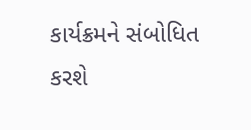કાર્યક્રમને સંબોધિત કરશે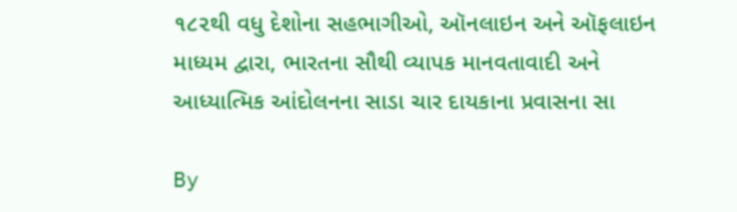૧૮૨થી વધુ દેશોના સહભાગીઓ, ઑનલાઇન અને ઑફલાઇન માધ્યમ દ્વારા, ભારતના સૌથી વ્યાપક માનવતાવાદી અને આધ્યાત્મિક આંદોલનના સાડા ચાર દાયકાના પ્રવાસના સા

By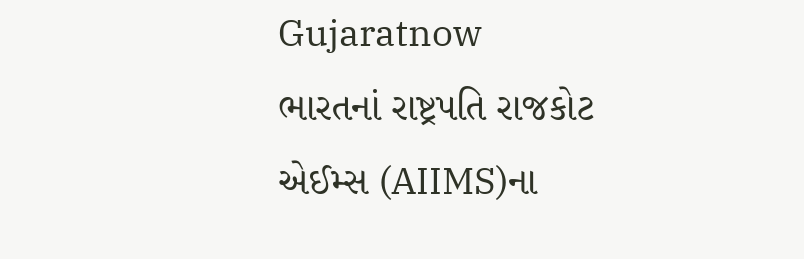Gujaratnow
ભારતનાં રાષ્ટ્રપતિ રાજકોટ એઈમ્સ (AIIMS)ના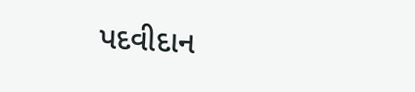પદવીદાન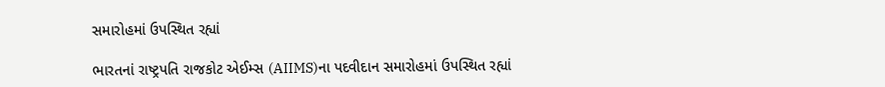સમારોહમાં ઉપસ્થિત રહ્યાં

ભારતનાં રાષ્ટ્રપતિ રાજકોટ એઈમ્સ (AIIMS)ના પદવીદાન સમારોહમાં ઉપસ્થિત રહ્યાં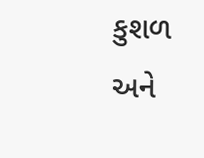કુશળ અને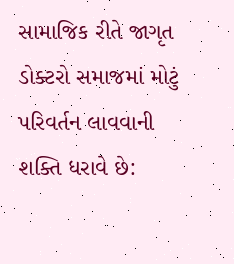સામાજિક રીતે જાગૃત ડોક્ટરો સમાજમાં મોટું પરિવર્તન લાવવાની શક્તિ ધરાવે છે: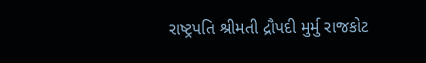રાષ્ટ્રપતિ શ્રીમતી દ્રૌપદી મુર્મુ રાજકોટ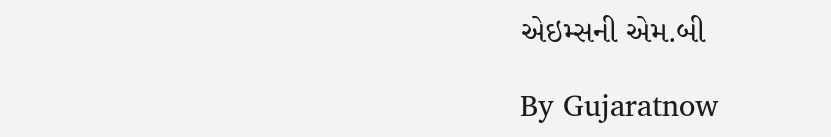એઇમ્સની એમ.બી

By Gujaratnow